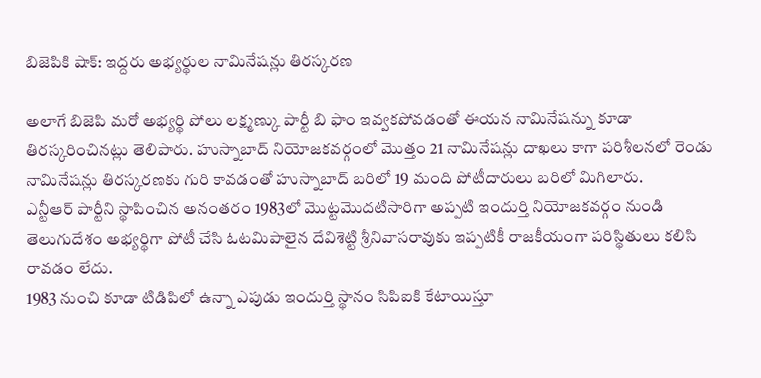బిజెపికి షాక్: ఇద్దరు అభ్యర్థుల నామినేషన్లు తిరస్కరణ

అలాగే బిజెపి మరో అభ్యర్థి పోలు లక్ష్మణ్కు పార్టీ బి ఫాం ఇవ్వకపోవడంతో ఈయన నామినేషన్ను కూడా తిరస్కరించినట్లు తెలిపారు. హుస్నాబాద్ నియోజకవర్గంలో మొత్తం 21 నామినేషన్లు దాఖలు కాగా పరిశీలనలో రెండు నామినేషన్లు తిరస్కరణకు గురి కావడంతో హుస్నాబాద్ బరిలో 19 మంది పోటీదారులు బరిలో మిగిలారు.
ఎన్టీఆర్ పార్టీని స్థాపించిన అనంతరం 1983లో మొట్టమొదటిసారిగా అప్పటి ఇందుర్తి నియోజకవర్గం నుండి తెలుగుదేశం అభ్యర్థిగా పోటీ చేసి ఓటమిపాలైన దేవిశెట్టి శ్రీనివాసరావుకు ఇప్పటికీ రాజకీయంగా పరిస్థితులు కలిసి రావడం లేదు.
1983 నుంచి కూడా టిడిపిలో ఉన్నా ఎపుడు ఇందుర్తి స్థానం సిపిఐకి కేటాయిస్తూ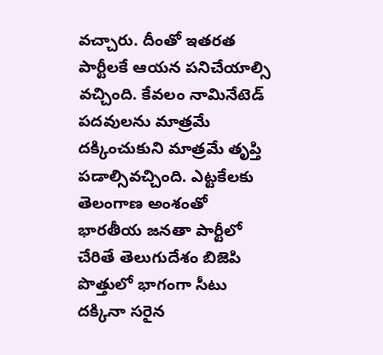వచ్చారు. దీంతో ఇతరత పార్టీలకే ఆయన పనిచేయాల్సి వచ్చింది. కేవలం నామినేటెడ్ పదవులను మాత్రమే దక్కించుకుని మాత్రమే తృప్తి పడాల్సివచ్చింది. ఎట్టకేలకు తెలంగాణ అంశంతో భారతీయ జనతా పార్టీలో చేరితే తెలుగుదేశం బిజెపి పొత్తులో భాగంగా సీటు దక్కినా సరైన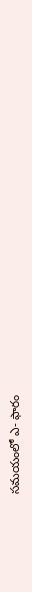సమయంలో ఎ- ఫారం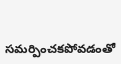సమర్పించకపోవడంతో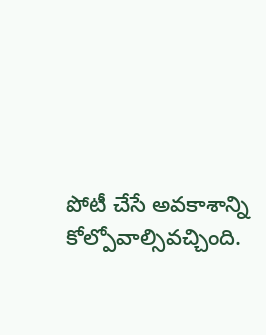పోటీ చేసే అవకాశాన్ని కోల్పోవాల్సివచ్చింది.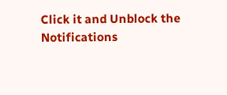Click it and Unblock the Notifications